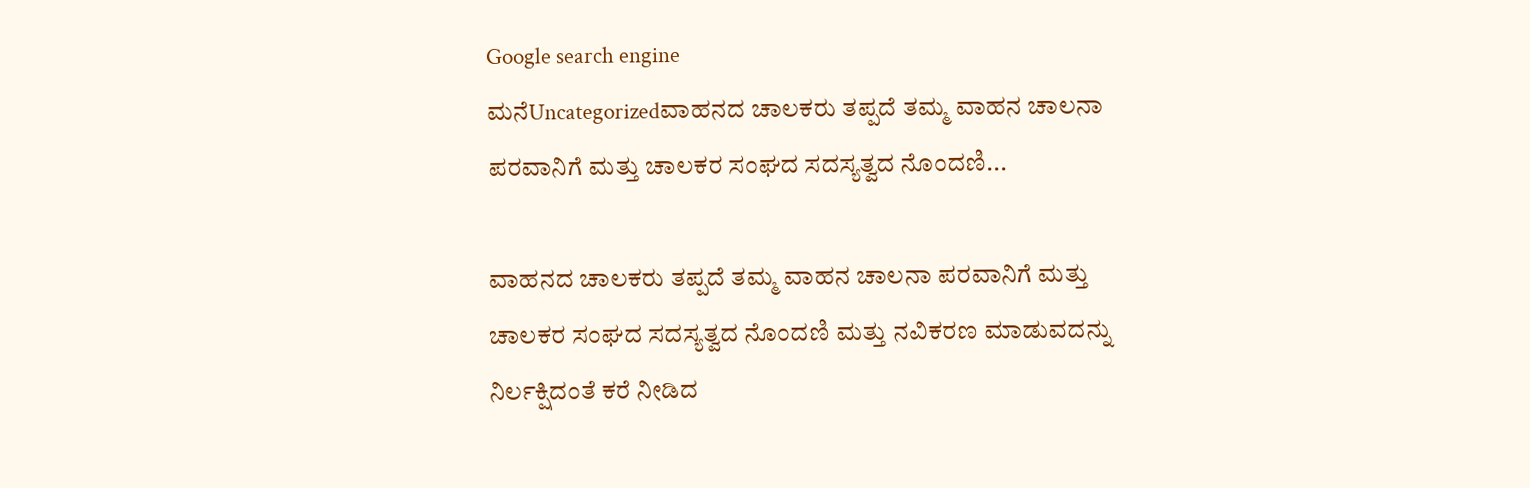Google search engine
ಮನೆUncategorizedವಾಹನದ ಚಾಲಕರು ತಪ್ಪದೆ ತಮ್ಮ ವಾಹನ ಚಾಲನಾ ಪರವಾನಿಗೆ ಮತ್ತು ಚಾಲಕರ ಸಂಘದ ಸದಸ್ಯತ್ವದ ನೊಂದಣಿ...

ವಾಹನದ ಚಾಲಕರು ತಪ್ಪದೆ ತಮ್ಮ ವಾಹನ ಚಾಲನಾ ಪರವಾನಿಗೆ ಮತ್ತು ಚಾಲಕರ ಸಂಘದ ಸದಸ್ಯತ್ವದ ನೊಂದಣಿ ಮತ್ತು ನವಿಕರಣ ಮಾಡುವದನ್ನು ನಿರ್ಲಕ್ಷಿದಂತೆ ಕರೆ ನೀಡಿದ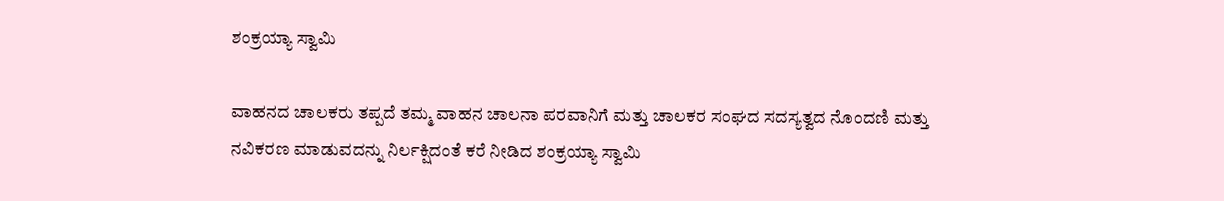ಶಂಕ್ರಯ್ಯಾ ಸ್ವಾಮಿ

ವಾಹನದ ಚಾಲಕರು ತಪ್ಪದೆ ತಮ್ಮ ವಾಹನ ಚಾಲನಾ ಪರವಾನಿಗೆ ಮತ್ತು ಚಾಲಕರ ಸಂಘದ ಸದಸ್ಯತ್ವದ ನೊಂದಣಿ ಮತ್ತು ನವಿಕರಣ ಮಾಡುವದನ್ನು ನಿರ್ಲಕ್ಷಿದಂತೆ ಕರೆ ನೀಡಿದ ಶಂಕ್ರಯ್ಯಾ ಸ್ವಾಮಿ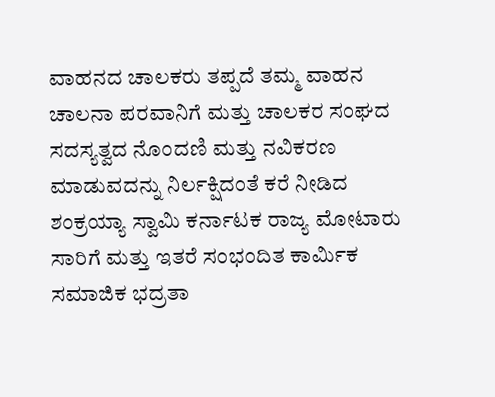ವಾಹನದ ಚಾಲಕರು ತಪ್ಪದೆ ತಮ್ಮ ವಾಹನ ಚಾಲನಾ ಪರವಾನಿಗೆ ಮತ್ತು ಚಾಲಕರ ಸಂಘದ ಸದಸ್ಯತ್ವದ ನೊಂದಣಿ ಮತ್ತು ನವಿಕರಣ ಮಾಡುವದನ್ನು ನಿರ್ಲಕ್ಷಿದಂತೆ ಕರೆ ನೀಡಿದ ಶಂಕ್ರಯ್ಯಾ ಸ್ವಾಮಿ ಕರ್ನಾಟಕ ರಾಜ್ಯ ಮೋಟಾರು ಸಾರಿಗೆ ಮತ್ತು ಇತರೆ ಸಂಭಂದಿತ ಕಾರ್ಮಿಕ ಸಮಾಜಿಕ ಭದ್ರತಾ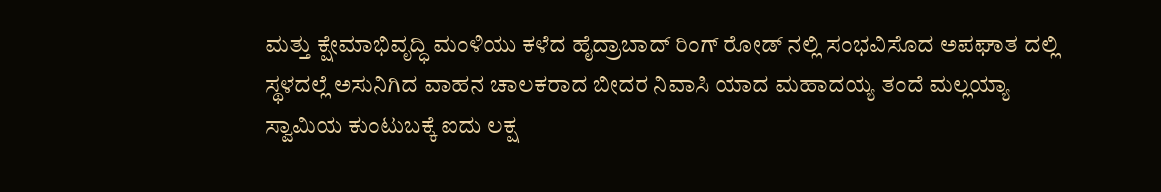ಮತ್ತು ಕ್ಷೇಮಾಭಿವೃದ್ಧಿ ಮಂಳಿಯು ಕಳೆದ ಹೈದ್ರಾಬಾದ್ ರಿಂಗ್ ರೋಡ್ ನಲ್ಲಿ ಸಂಭವಿಸೊದ ಅಪಘಾತ ದಲ್ಲಿ ಸ್ಥಳದಲ್ಲೆ ಅಸುನಿಗಿದ ವಾಹನ ಚಾಲಕರಾದ ಬೀದರ ನಿವಾಸಿ ಯಾದ ಮಹಾದಯ್ಯ ತಂದೆ ಮಲ್ಲಯ್ಯಾ ಸ್ವಾಮಿಯ ಕುಂಟುಬಕ್ಕೆ ಐದು ಲಕ್ಷ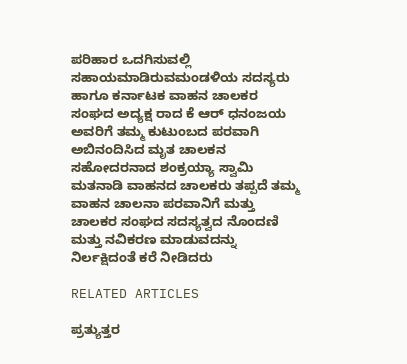ಪರಿಹಾರ ಒದಗಿಸುವಲ್ಲಿ ಸಹಾಯಮಾಡಿರುವಮಂಡಳಿಯ ಸದಸ್ಯರು ಹಾಗೂ ಕರ್ನಾಟಕ ವಾಹನ ಚಾಲಕರ ಸಂಘದ ಅದ್ಯಕ್ಷ ರಾದ ಕೆ ಆರ್ ಧನಂಜಯ ಅವರಿಗೆ ತಮ್ಮ ಕುಟುಂಬದ ಪರವಾಗಿ ಅಬಿನಂದಿಸಿದ ಮೃತ ಚಾಲಕನ ಸಹೋದರನಾದ ಶಂಕ್ರಯ್ಯಾ ಸ್ವಾಮಿ ಮತನಾಡಿ ವಾಹನದ ಚಾಲಕರು ತಪ್ಪದೆ ತಮ್ಮ ವಾಹನ ಚಾಲನಾ ಪರವಾನಿಗೆ ಮತ್ತು ಚಾಲಕರ ಸಂಘದ ಸದಸ್ಯತ್ವದ ನೊಂದಣಿ ಮತ್ತು ನವಿಕರಣ ಮಾಡುವದನ್ನು ನಿರ್ಲಕ್ಷಿದಂತೆ ಕರೆ ನೀಡಿದರು

RELATED ARTICLES

ಪ್ರತ್ಯುತ್ತರ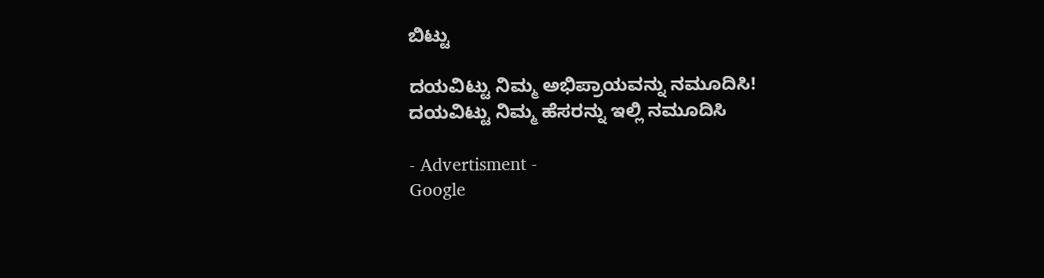ಬಿಟ್ಟು

ದಯವಿಟ್ಟು ನಿಮ್ಮ ಅಭಿಪ್ರಾಯವನ್ನು ನಮೂದಿಸಿ!
ದಯವಿಟ್ಟು ನಿಮ್ಮ ಹೆಸರನ್ನು ಇಲ್ಲಿ ನಮೂದಿಸಿ

- Advertisment -
Google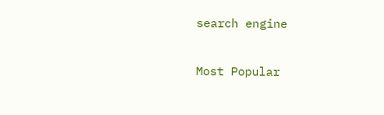search engine

Most Popular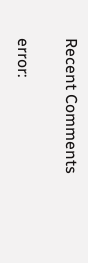Recent Comments

error: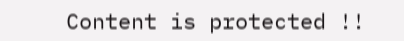Content is protected !!